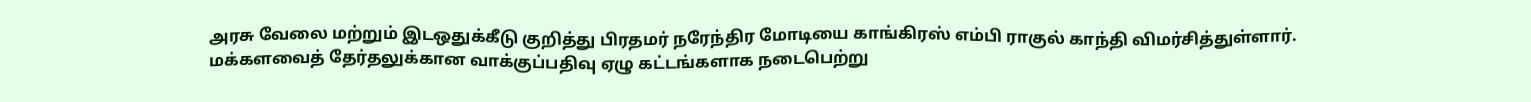அரசு வேலை மற்றும் இடஒதுக்கீடு குறித்து பிரதமர் நரேந்திர மோடியை காங்கிரஸ் எம்பி ராகுல் காந்தி விமர்சித்துள்ளார்.
மக்களவைத் தேர்தலுக்கான வாக்குப்பதிவு ஏழு கட்டங்களாக நடைபெற்று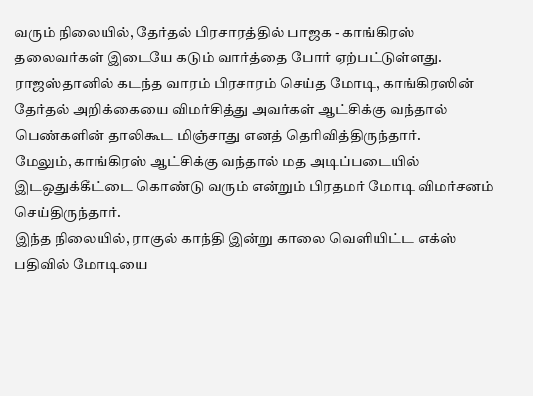வரும் நிலையில், தேர்தல் பிரசாரத்தில் பாஜக - காங்கிரஸ் தலைவர்கள் இடையே கடும் வார்த்தை போர் ஏற்பட்டுள்ளது.
ராஜஸ்தானில் கடந்த வாரம் பிரசாரம் செய்த மோடி, காங்கிரஸின் தேர்தல் அறிக்கையை விமர்சித்து அவர்கள் ஆட்சிக்கு வந்தால் பெண்களின் தாலிகூட மிஞ்சாது எனத் தெரிவித்திருந்தார்.
மேலும், காங்கிரஸ் ஆட்சிக்கு வந்தால் மத அடிப்படையில் இடஒதுக்கீட்டை கொண்டு வரும் என்றும் பிரதமர் மோடி விமர்சனம் செய்திருந்தார்.
இந்த நிலையில், ராகுல் காந்தி இன்று காலை வெளியிட்ட எக்ஸ் பதிவில் மோடியை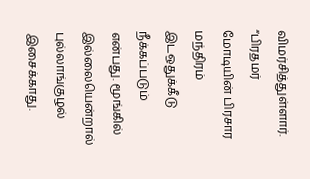விமர்சித்துள்ளார்.
“பிரதமர் மோடியின் பிரசார மந்திரம் இடஒதுக்கீடு நீக்கப்படும் என்பது. மூங்கில் இல்லையென்றால் புல்லாங்குழல் இசைக்காது.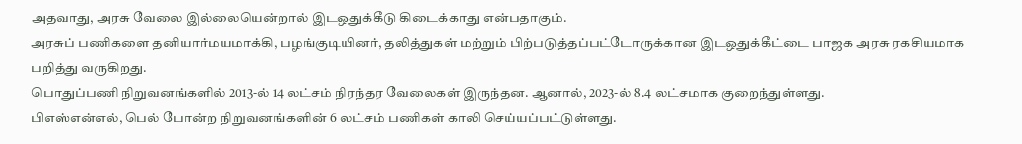அதவாது, அரசு வேலை இல்லையென்றால் இடஒதுக்கீடு கிடைக்காது என்பதாகும்.
அரசுப் பணிகளை தனியார்மயமாக்கி, பழங்குடியினர், தலித்துகள் மற்றும் பிற்படுத்தப்பட்டோருக்கான இடஒதுக்கீட்டை பாஜக அரசு ரகசியமாக பறித்து வருகிறது.
பொதுப்பணி நிறுவனங்களில் 2013-ல் 14 லட்சம் நிரந்தர வேலைகள் இருந்தன. ஆனால், 2023-ல் 8.4 லட்சமாக குறைந்துள்ளது.
பிஎஸ்என்எல், பெல் போன்ற நிறுவனங்களின் 6 லட்சம் பணிகள் காலி செய்யப்பட்டுள்ளது.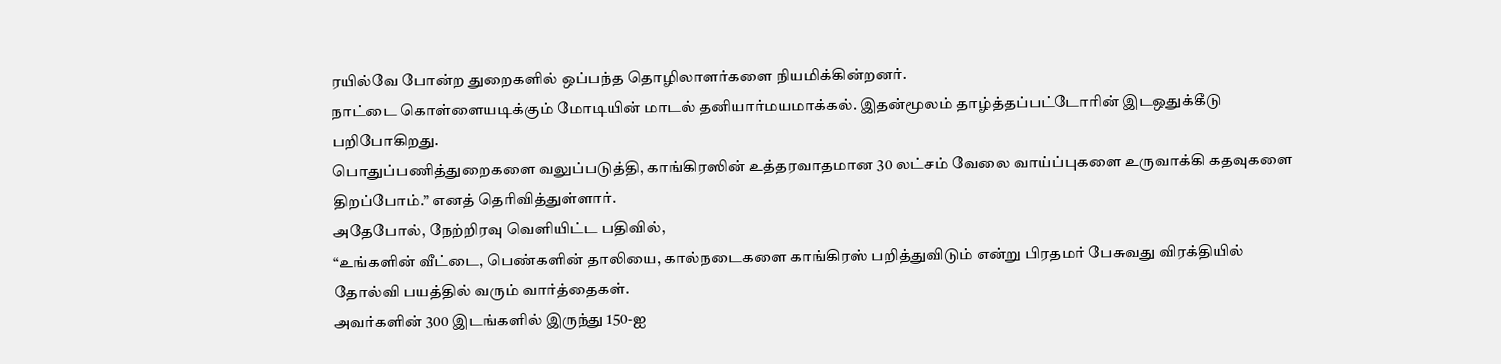ரயில்வே போன்ற துறைகளில் ஒப்பந்த தொழிலாளர்களை நியமிக்கின்றனர்.
நாட்டை கொள்ளையடிக்கும் மோடியின் மாடல் தனியார்மயமாக்கல். இதன்மூலம் தாழ்த்தப்பட்டோரின் இடஒதுக்கீடு பறிபோகிறது.
பொதுப்பணித்துறைகளை வலுப்படுத்தி, காங்கிரஸின் உத்தரவாதமான 30 லட்சம் வேலை வாய்ப்புகளை உருவாக்கி கதவுகளை திறப்போம்.” எனத் தெரிவித்துள்ளார்.
அதேபோல், நேற்றிரவு வெளியிட்ட பதிவில்,
“உங்களின் வீட்டை, பெண்களின் தாலியை, கால்நடைகளை காங்கிரஸ் பறித்துவிடும் என்று பிரதமர் பேசுவது விரக்தியில் தோல்வி பயத்தில் வரும் வார்த்தைகள்.
அவர்களின் 300 இடங்களில் இருந்து 150-ஐ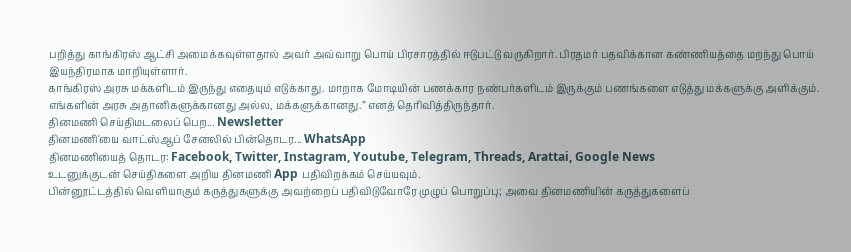பறித்து காங்கிரஸ் ஆட்சி அமைக்கவுள்ளதால் அவர் அவ்வாறு பொய் பிரசாரத்தில் ஈடுபட்டு வருகிறார். பிரதமர் பதவிக்கான கண்ணியத்தை மறந்து பொய் இயந்திரமாக மாறியுள்ளார்.
காங்கிரஸ் அரசு மக்களிடம் இருந்து எதையும் எடுக்காது. மாறாக மோடியின் பணக்கார நண்பர்களிடம் இருக்கும் பணங்களை எடுத்து மக்களுக்கு அளிக்கும்.
எங்களின் அரசு அதானிகளுக்கானது அல்ல, மக்களுக்கானது.” எனத் தெரிவித்திருந்தார்.
தினமணி செய்திமடலைப் பெற... Newsletter
தினமணி'யை வாட்ஸ்ஆப் சேனலில் பின்தொடர... WhatsApp
தினமணியைத் தொடர: Facebook, Twitter, Instagram, Youtube, Telegram, Threads, Arattai, Google News
உடனுக்குடன் செய்திகளை அறிய தினமணி App பதிவிறக்கம் செய்யவும்.
பின்னூட்டத்தில் வெளியாகும் கருத்துகளுக்கு அவற்றைப் பதிவிடுவோரே முழுப் பொறுப்பு; அவை தினமணியின் கருத்துகளைப்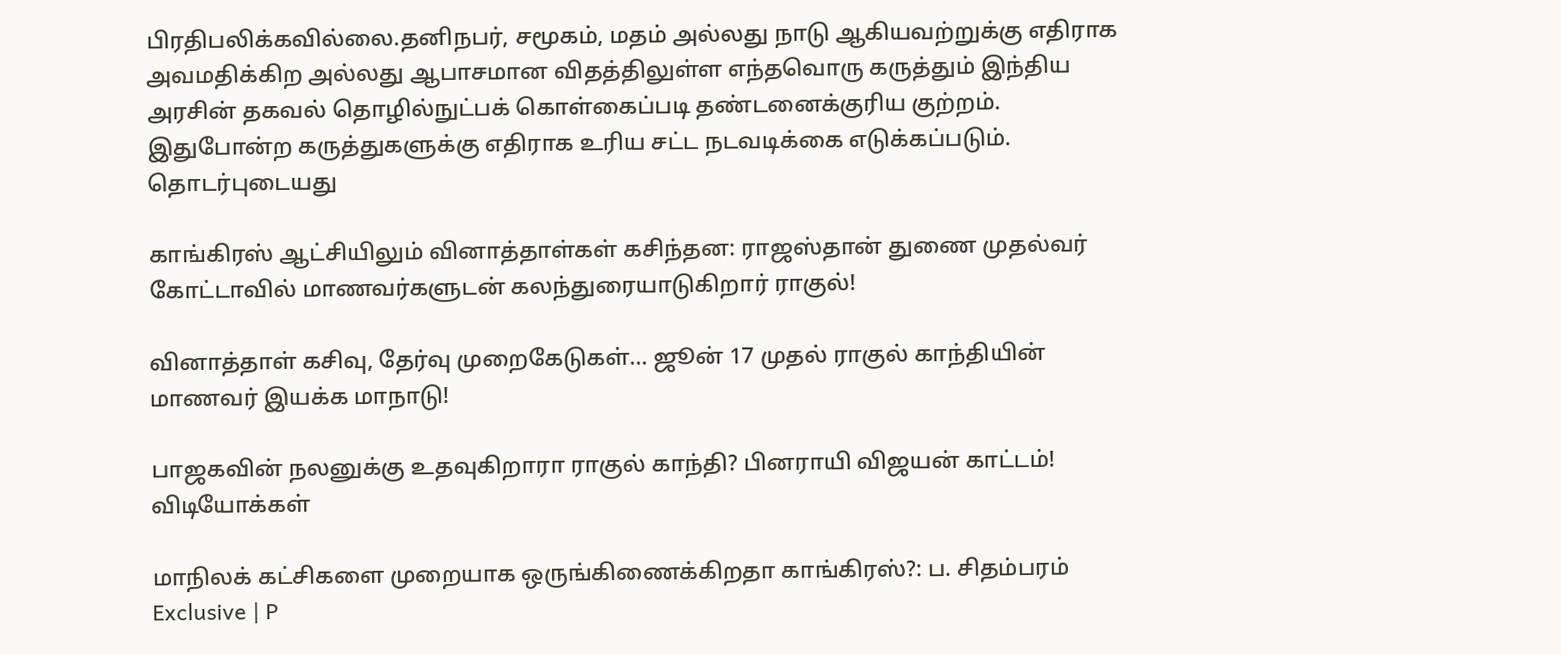பிரதிபலிக்கவில்லை.தனிநபர், சமூகம், மதம் அல்லது நாடு ஆகியவற்றுக்கு எதிராக அவமதிக்கிற அல்லது ஆபாசமான விதத்திலுள்ள எந்தவொரு கருத்தும் இந்திய அரசின் தகவல் தொழில்நுட்பக் கொள்கைப்படி தண்டனைக்குரிய குற்றம். இதுபோன்ற கருத்துகளுக்கு எதிராக உரிய சட்ட நடவடிக்கை எடுக்கப்படும்.
தொடர்புடையது

காங்கிரஸ் ஆட்சியிலும் வினாத்தாள்கள் கசிந்தன: ராஜஸ்தான் துணை முதல்வர்
கோட்டாவில் மாணவர்களுடன் கலந்துரையாடுகிறார் ராகுல்!

வினாத்தாள் கசிவு, தேர்வு முறைகேடுகள்... ஜூன் 17 முதல் ராகுல் காந்தியின் மாணவர் இயக்க மாநாடு!

பாஜகவின் நலனுக்கு உதவுகிறாரா ராகுல் காந்தி? பினராயி விஜயன் காட்டம்!
விடியோக்கள்

மாநிலக் கட்சிகளை முறையாக ஒருங்கிணைக்கிறதா காங்கிரஸ்?: ப. சிதம்பரம் Exclusive | P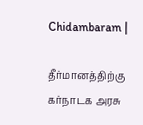Chidambaram |

தீர்மானத்திற்கு கர்நாடக அரசு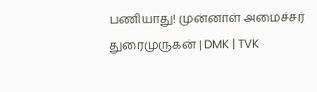பணியாது! முன்னாள் அமைச்சர் துரைமுருகன் | DMK | TVK